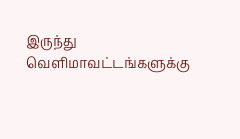இருந்து வெளிமாவட்டங்களுக்கு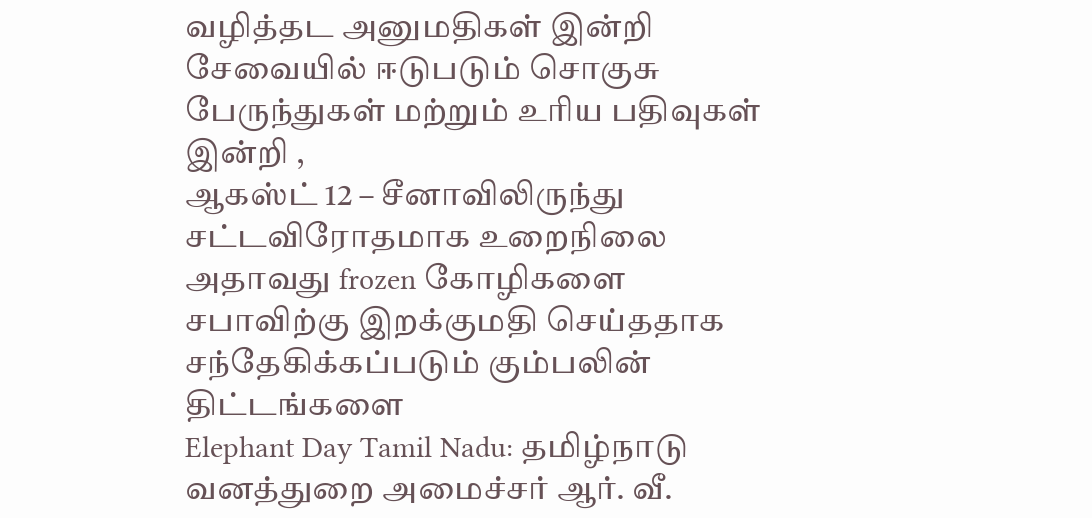வழித்தட அனுமதிகள் இன்றி சேவையில் ஈடுபடும் சொகுசு பேருந்துகள் மற்றும் உரிய பதிவுகள் இன்றி ,
ஆகஸ்ட் 12 – சீனாவிலிருந்து சட்டவிரோதமாக உறைநிலை அதாவது frozen கோழிகளை சபாவிற்கு இறக்குமதி செய்ததாக சந்தேகிக்கப்படும் கும்பலின் திட்டங்களை
Elephant Day Tamil Nadu: தமிழ்நாடு வனத்துறை அமைச்சர் ஆர். வீ.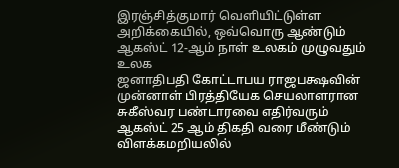இரஞ்சித்குமார் வெளியிட்டுள்ள அறிக்கையில், ஒவ்வொரு ஆண்டும் ஆகஸ்ட் 12-ஆம் நாள் உலகம் முழுவதும் உலக
ஜனாதிபதி கோட்டாபய ராஜபக்ஷவின் முன்னாள் பிரத்தியேக செயலாளரான சுகீஸ்வர பண்டாரவை எதிர்வரும் ஆகஸ்ட் 25 ஆம் திகதி வரை மீண்டும் விளக்கமறியலில்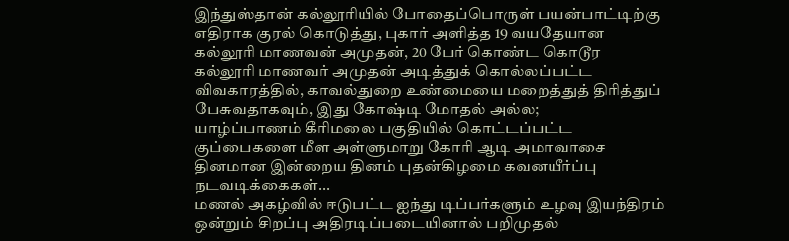இந்துஸ்தான் கல்லூரியில் போதைப்பொருள் பயன்பாட்டிற்கு எதிராக குரல் கொடுத்து, புகார் அளித்த 19 வயதேயான கல்லூரி மாணவன் அமுதன், 20 பேர் கொண்ட கொடூர
கல்லூரி மாணவர் அமுதன் அடித்துக் கொல்லப்பட்ட விவகாரத்தில், காவல்துறை உண்மையை மறைத்துத் திரித்துப் பேசுவதாகவும், இது கோஷ்டி மோதல் அல்ல;
யாழ்ப்பாணம் கீரிமலை பகுதியில் கொட்டப்பட்ட குப்பைகளை மீள அள்ளுமாறு கோரி ஆடி அமாவாசை தினமான இன்றைய தினம் புதன்கிழமை கவனயீர்ப்பு நடவடிக்கைகள்...
மணல் அகழ்வில் ஈடுபட்ட ஐந்து டிப்பர்களும் உழவு இயந்திரம் ஒன்றும் சிறப்பு அதிரடிப்படையினால் பறிமுதல்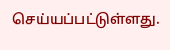செய்யப்பட்டுள்ளது.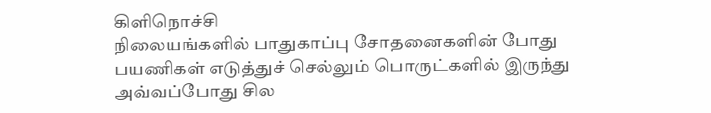கிளிநொச்சி
நிலையங்களில் பாதுகாப்பு சோதனைகளின் போது பயணிகள் எடுத்துச் செல்லும் பொருட்களில் இருந்து அவ்வப்போது சில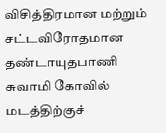விசித்திரமான மற்றும் சட்டவிரோதமான
தண்டாயுதபாணி சுவாமி கோவில் மடத்திற்குச்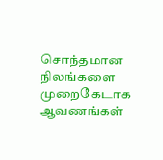சொந்தமான நிலங்களை முறைகேடாக ஆவணங்கள்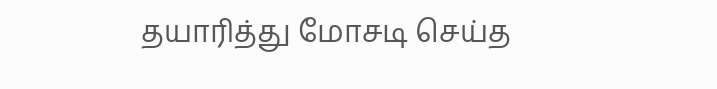தயாரித்து மோசடி செய்த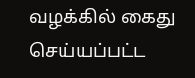வழக்கில் கைது செய்யப்பட்ட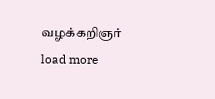வழக்கறிஞர்
load more